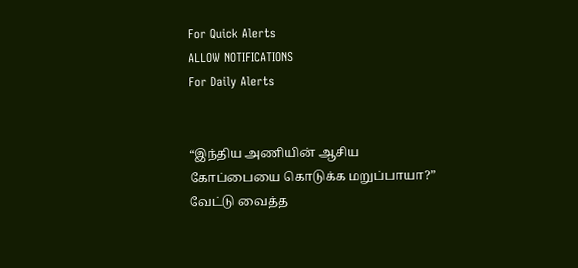For Quick Alerts
ALLOW NOTIFICATIONS
For Daily Alerts


“இந்திய அணியின் ஆசிய கோப்பையை கொடுக்க மறுப்பாயா?” வேட்டு வைத்த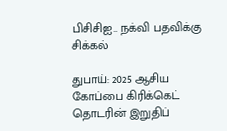பிசிசிஐ.. நக்வி பதவிக்கு சிக்கல்

துபாய்: 2025 ஆசிய கோப்பை கிரிக்கெட் தொடரின் இறுதிப்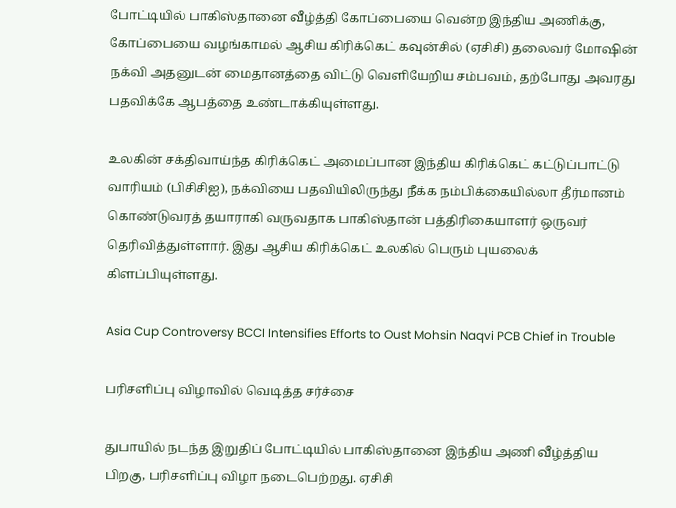போட்டியில் பாகிஸ்தானை வீழ்த்தி கோப்பையை வென்ற இந்திய அணிக்கு, கோப்பையை வழங்காமல் ஆசிய கிரிக்கெட் கவுன்சில் (ஏசிசி) தலைவர் மோஷின் நக்வி அதனுடன் மைதானத்தை விட்டு வெளியேறிய சம்பவம், தற்போது அவரது பதவிக்கே ஆபத்தை உண்டாக்கியுள்ளது.

உலகின் சக்திவாய்ந்த கிரிக்கெட் அமைப்பான இந்திய கிரிக்கெட் கட்டுப்பாட்டு வாரியம் (பிசிசிஐ), நக்வியை பதவியிலிருந்து நீக்க நம்பிக்கையில்லா தீர்மானம் கொண்டுவரத் தயாராகி வருவதாக பாகிஸ்தான் பத்திரிகையாளர் ஒருவர் தெரிவித்துள்ளார். இது ஆசிய கிரிக்கெட் உலகில் பெரும் புயலைக் கிளப்பியுள்ளது.

Asia Cup Controversy BCCI Intensifies Efforts to Oust Mohsin Naqvi PCB Chief in Trouble

பரிசளிப்பு விழாவில் வெடித்த சர்ச்சை

துபாயில் நடந்த இறுதிப் போட்டியில் பாகிஸ்தானை இந்திய அணி வீழ்த்திய பிறகு, பரிசளிப்பு விழா நடைபெற்றது. ஏசிசி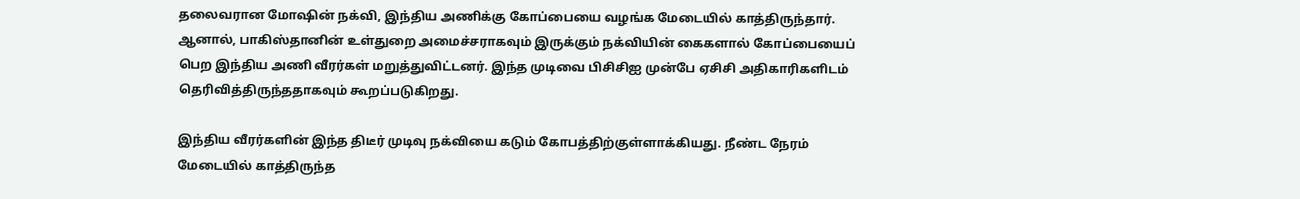தலைவரான மோஷின் நக்வி, இந்திய அணிக்கு கோப்பையை வழங்க மேடையில் காத்திருந்தார். ஆனால், பாகிஸ்தானின் உள்துறை அமைச்சராகவும் இருக்கும் நக்வியின் கைகளால் கோப்பையைப் பெற இந்திய அணி வீரர்கள் மறுத்துவிட்டனர். இந்த முடிவை பிசிசிஐ முன்பே ஏசிசி அதிகாரிகளிடம் தெரிவித்திருந்ததாகவும் கூறப்படுகிறது.

இந்திய வீரர்களின் இந்த திடீர் முடிவு நக்வியை கடும் கோபத்திற்குள்ளாக்கியது. நீண்ட நேரம் மேடையில் காத்திருந்த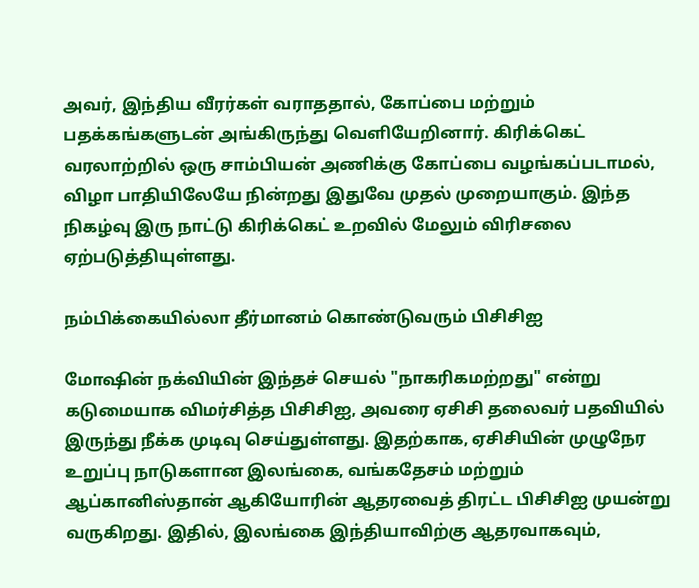அவர், இந்திய வீரர்கள் வராததால், கோப்பை மற்றும் பதக்கங்களுடன் அங்கிருந்து வெளியேறினார். கிரிக்கெட் வரலாற்றில் ஒரு சாம்பியன் அணிக்கு கோப்பை வழங்கப்படாமல், விழா பாதியிலேயே நின்றது இதுவே முதல் முறையாகும். இந்த நிகழ்வு இரு நாட்டு கிரிக்கெட் உறவில் மேலும் விரிசலை ஏற்படுத்தியுள்ளது.

நம்பிக்கையில்லா தீர்மானம் கொண்டுவரும் பிசிசிஐ

மோஷின் நக்வியின் இந்தச் செயல் "நாகரிகமற்றது" என்று கடுமையாக விமர்சித்த பிசிசிஐ, அவரை ஏசிசி தலைவர் பதவியில் இருந்து நீக்க முடிவு செய்துள்ளது. இதற்காக, ஏசிசியின் முழுநேர உறுப்பு நாடுகளான இலங்கை, வங்கதேசம் மற்றும் ஆப்கானிஸ்தான் ஆகியோரின் ஆதரவைத் திரட்ட பிசிசிஐ முயன்று வருகிறது. இதில், இலங்கை இந்தியாவிற்கு ஆதரவாகவும்,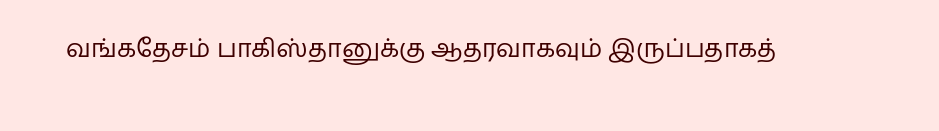வங்கதேசம் பாகிஸ்தானுக்கு ஆதரவாகவும் இருப்பதாகத்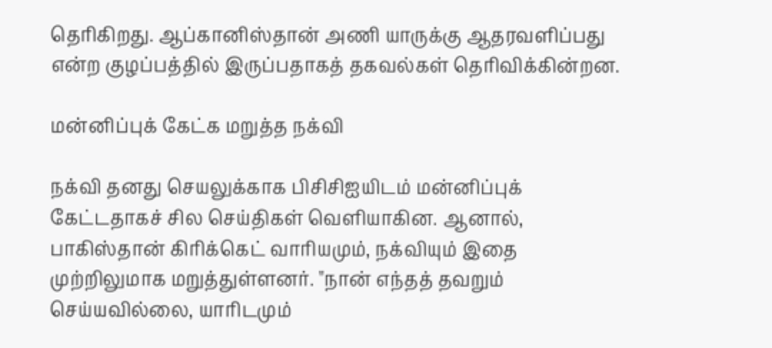தெரிகிறது. ஆப்கானிஸ்தான் அணி யாருக்கு ஆதரவளிப்பது என்ற குழப்பத்தில் இருப்பதாகத் தகவல்கள் தெரிவிக்கின்றன.

மன்னிப்புக் கேட்க மறுத்த நக்வி

நக்வி தனது செயலுக்காக பிசிசிஐயிடம் மன்னிப்புக் கேட்டதாகச் சில செய்திகள் வெளியாகின. ஆனால், பாகிஸ்தான் கிரிக்கெட் வாரியமும், நக்வியும் இதை முற்றிலுமாக மறுத்துள்ளனர். "நான் எந்தத் தவறும் செய்யவில்லை, யாரிடமும்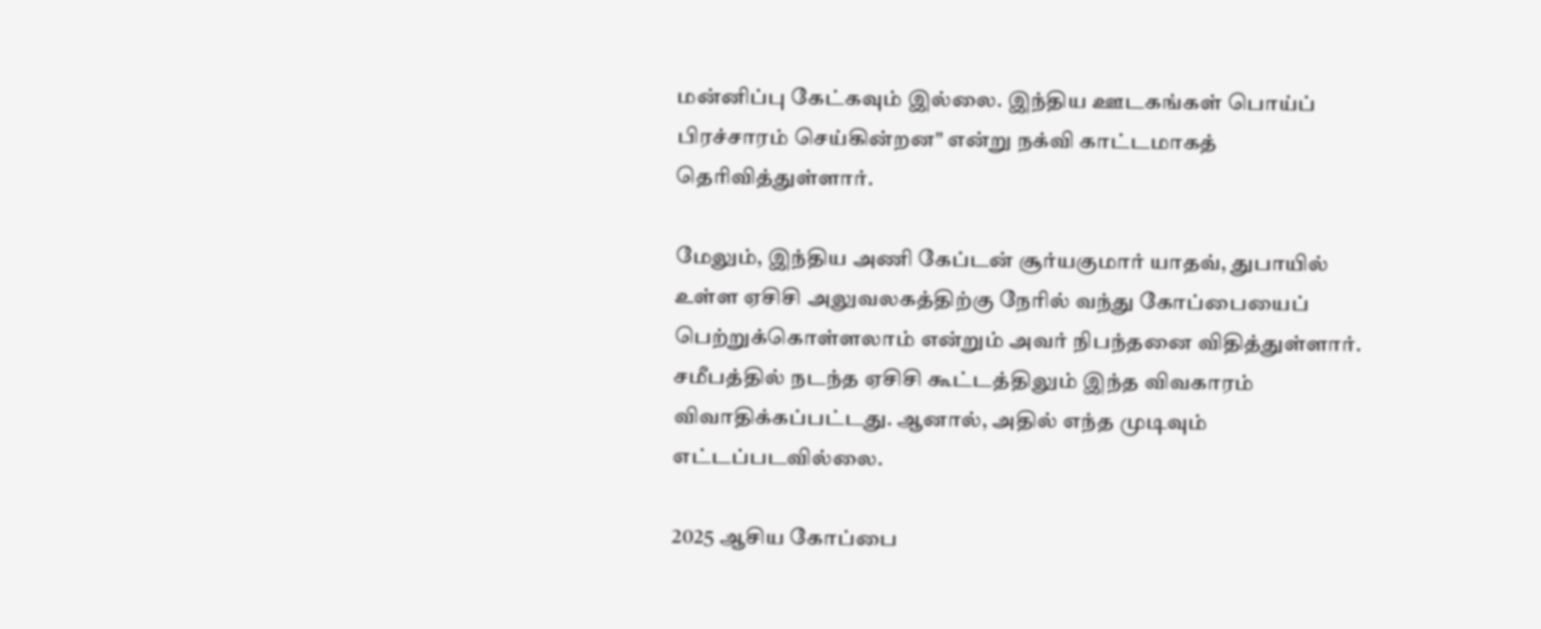மன்னிப்பு கேட்கவும் இல்லை. இந்திய ஊடகங்கள் பொய்ப் பிரச்சாரம் செய்கின்றன" என்று நக்வி காட்டமாகத் தெரிவித்துள்ளார்.

மேலும், இந்திய அணி கேப்டன் சூர்யகுமார் யாதவ், துபாயில் உள்ள ஏசிசி அலுவலகத்திற்கு நேரில் வந்து கோப்பையைப் பெற்றுக்கொள்ளலாம் என்றும் அவர் நிபந்தனை விதித்துள்ளார். சமீபத்தில் நடந்த ஏசிசி கூட்டத்திலும் இந்த விவகாரம் விவாதிக்கப்பட்டது. ஆனால், அதில் எந்த முடிவும் எட்டப்படவில்லை.

2025 ஆசிய கோப்பை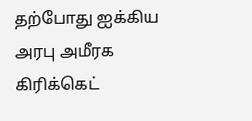தற்போது ஐக்கிய அரபு அமீரக கிரிக்கெட்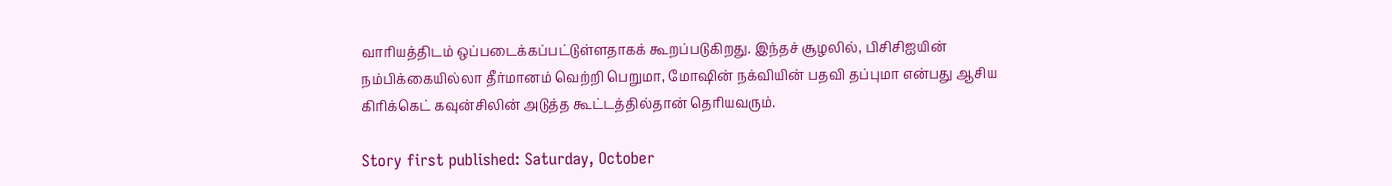வாரியத்திடம் ஒப்படைக்கப்பட்டுள்ளதாகக் கூறப்படுகிறது. இந்தச் சூழலில், பிசிசிஐயின் நம்பிக்கையில்லா தீர்மானம் வெற்றி பெறுமா, மோஷின் நக்வியின் பதவி தப்புமா என்பது ஆசிய கிரிக்கெட் கவுன்சிலின் அடுத்த கூட்டத்தில்தான் தெரியவரும்.

Story first published: Saturday, October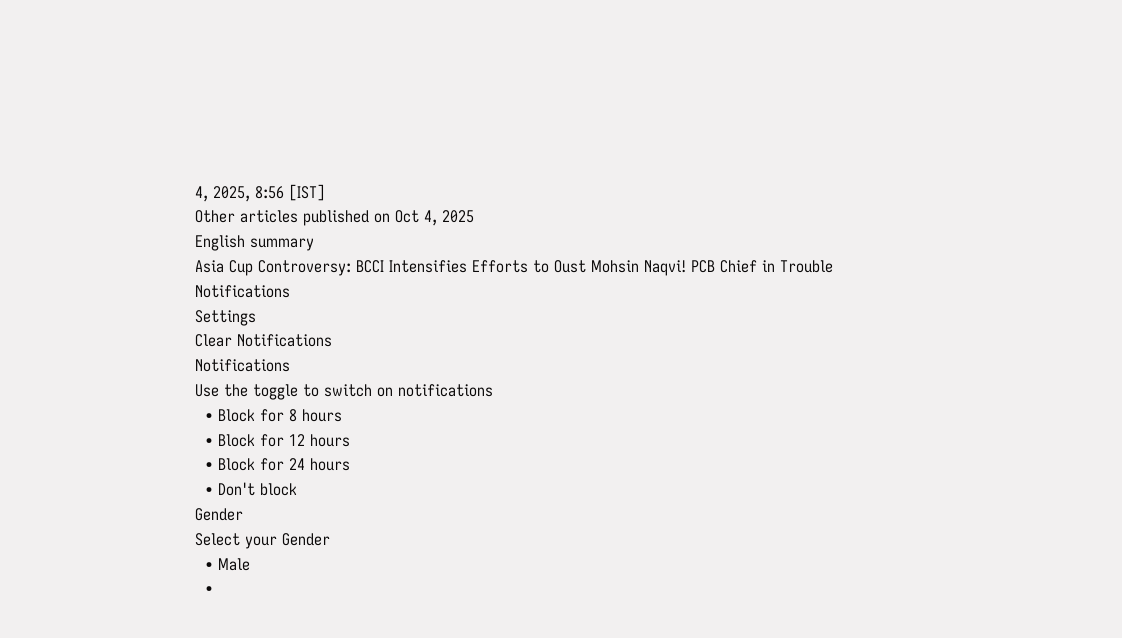4, 2025, 8:56 [IST]
Other articles published on Oct 4, 2025
English summary
Asia Cup Controversy: BCCI Intensifies Efforts to Oust Mohsin Naqvi! PCB Chief in Trouble
Notifications
Settings
Clear Notifications
Notifications
Use the toggle to switch on notifications
  • Block for 8 hours
  • Block for 12 hours
  • Block for 24 hours
  • Don't block
Gender
Select your Gender
  • Male
  •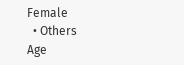Female
  • Others
Age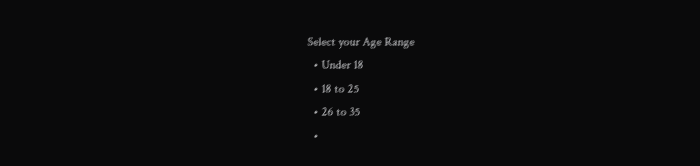Select your Age Range
  • Under 18
  • 18 to 25
  • 26 to 35
  •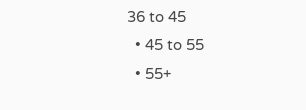36 to 45
  • 45 to 55
  • 55+